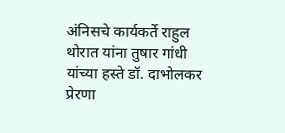अंनिसचे कार्यकर्ते राहुल थोरात यांना तुषार गांधी यांच्या हस्ते डॉ. दाभोलकर प्रेरणा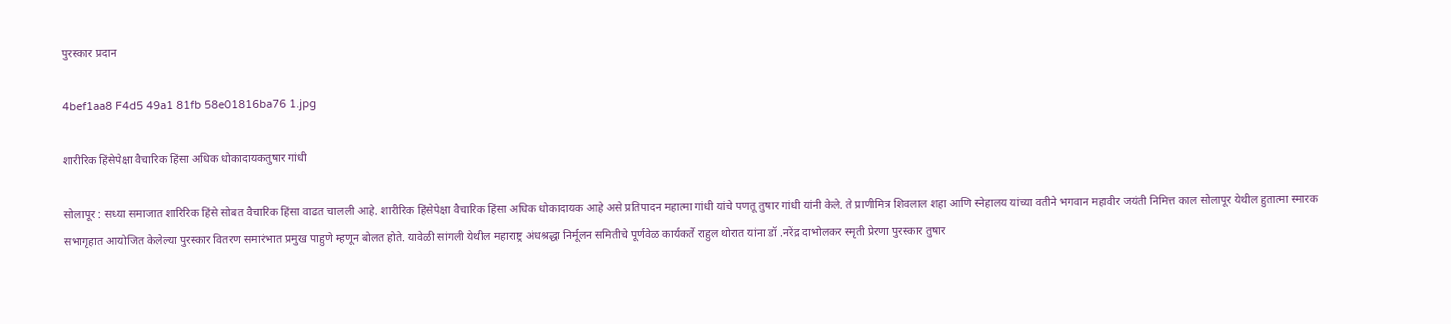पुरस्कार प्रदान

4bef1aa8 F4d5 49a1 81fb 58e01816ba76 1.jpg

शारीरिक हिंसेपेक्षा वैचारिक हिंसा अधिक धोकादायकतुषार गांधी

सोलापूर : सध्या समाजात शारिरिक हिंसे सोबत वैचारिक हिंसा वाढत चालली आहे. शारीरिक हिंसेपेक्षा वैचारिक हिंसा अधिक धोकादायक आहे असे प्रतिपादन महात्मा गांधी यांचे पणतू तुषार गांधी यांनी केले. ते प्राणीमित्र शिवलाल शहा आणि स्नेहालय यांच्या वतीने भगवान महावीर जयंती निमित्त काल सोलापूर येथील हुतात्मा स्मारक सभागृहात आयोजित केलेल्या पुरस्कार वितरण समारंभात प्रमुख पाहुणे म्हणून बोलत होते. यावेळी सांगली येथील महाराष्ट्र अंधश्रद्धा निर्मूलन समितीचे पूर्णवेळ कार्यकर्ते राहुल थोरात यांना डॉ .नरेंद्र दाभोलकर स्मृती प्रेरणा पुरस्कार तुषार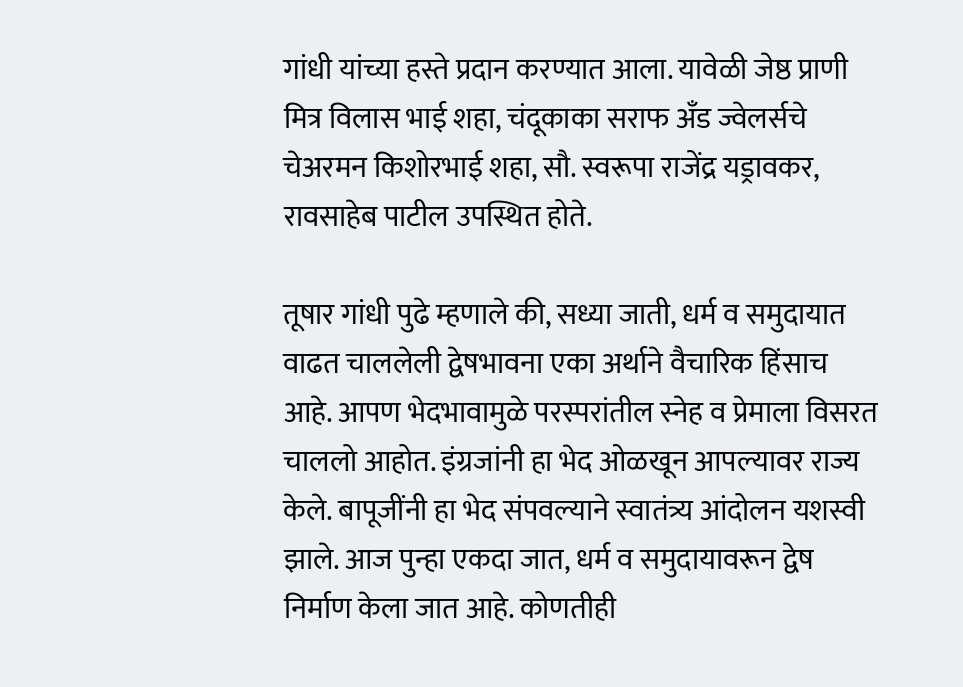गांधी यांच्या हस्ते प्रदान करण्यात आला. यावेळी जेष्ठ प्राणी मित्र विलास भाई शहा, चंदूकाका सराफ अँड ज्वेलर्सचे चेअरमन किशोरभाई शहा, सौ. स्वरूपा राजेंद्र यड्रावकर, रावसाहेब पाटील उपस्थित होते.

तूषार गांधी पुढे म्हणाले की, सध्या जाती, धर्म व समुदायात वाढत चाललेली द्वेषभावना एका अर्थाने वैचारिक हिंसाच आहे. आपण भेदभावामुळे परस्परांतील स्नेह व प्रेमाला विसरत चाललो आहोत. इंग्रजांनी हा भेद ओळखून आपल्यावर राज्य केले. बापूजींनी हा भेद संपवल्याने स्वातंत्र्य आंदोलन यशस्वी झाले. आज पुन्हा एकदा जात, धर्म व समुदायावरून द्वेष निर्माण केला जात आहे. कोणतीही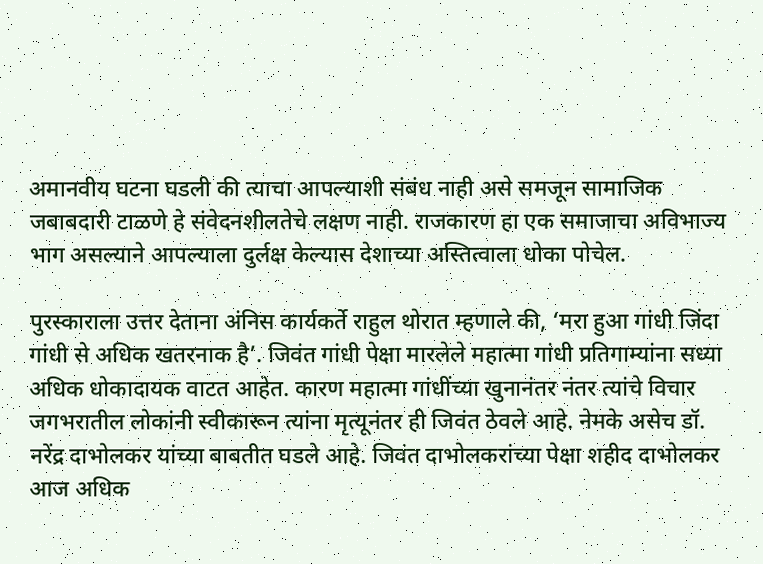अमानवीय घटना घडली की त्याचा आपल्याशी संबंध नाही असे समजून सामाजिक जबाबदारी टाळणे हे संवेदनशीलतेचे लक्षण नाही. राजकारण हा एक समाजाचा अविभाज्य भाग असल्याने आपल्याला दुर्लक्ष केल्यास देशाच्या अस्तित्वाला धोका पोचेल.

पुरस्काराला उत्तर देताना अंनिस कार्यकर्ते राहुल थोरात म्हणाले की, ‘मरा हुआ गांधी जिंदा गांधी से अधिक खतरनाक है’. जिवंत गांधी पेक्षा मारलेले महात्मा गांधी प्रतिगाम्यांना सध्या अधिक धोकादायक वाटत आहेत. कारण महात्मा गांधींच्या खुनानंतर नंतर त्यांचे विचार जगभरातील लोकांनी स्वीकारून त्यांना मृत्यूनंतर ही जिवंत ठेवले आहे. नेमके असेच डॉ. नरेंद्र दाभोलकर यांच्या बाबतीत घडले आहे. जिवंत दाभोलकरांच्या पेक्षा शहीद दाभोलकर आज अधिक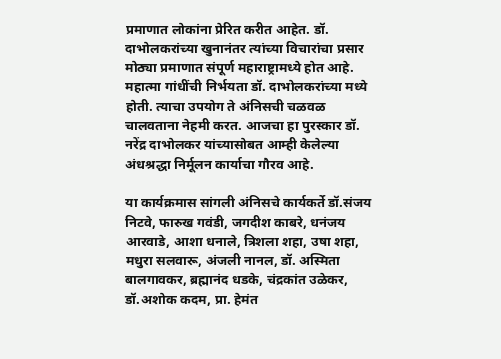प्रमाणात लोकांना प्रेरित करीत आहेत. डॉ. दाभोलकरांच्या खुनानंतर त्यांच्या विचारांचा प्रसार मोठ्या प्रमाणात संपूर्ण महाराष्ट्रामध्ये होत आहे. महात्मा गांधींची निर्भयता डॉ. दाभोलकरांच्या मध्ये होती. त्याचा उपयोग ते अंनिसची चळवळ चालवताना नेहमी करत. आजचा हा पुरस्कार डॉ. नरेंद्र दाभोलकर यांच्यासोबत आम्ही केलेल्या अंधश्रद्धा निर्मूलन कार्याचा गौरव आहे.

या कार्यक्रमास सांगली अंनिसचे कार्यकर्ते डॉ.संजय निटवे, फारुख गवंडी, जगदीश काबरे, धनंजय आरवाडे, आशा धनाले, त्रिशला शहा, उषा शहा, मधुरा सलवारू, अंजली नानल, डॉ. अस्मिता बालगावकर, ब्रह्मानंद धडके, चंद्रकांत उळेकर, डॉ.अशोक कदम, प्रा. हेमंत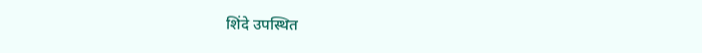शिंदे उपस्थित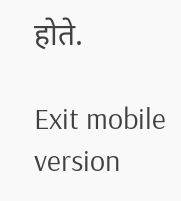होते.

Exit mobile version